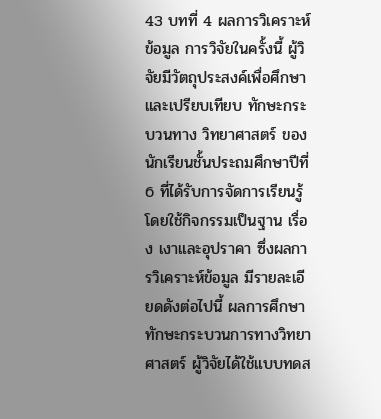43 บทที่ 4 ผลการวิเคราะห์ข้อมูล การวิจัยในครั้งนี้ ผู้วิจัยมีวัตถุประสงค์เพื่อศึกษาและเปรียบเทียบ ทักษะกระบวนทาง วิทยาศาสตร์ ของนักเรียนชั้นประถมศึกษาปีที่ 6 ที่ได้รับการจัดการเรียนรู้โดยใช้กิจกรรมเป็นฐาน เรื่อง เงาและอุปราคา ซึ่งผลการวิเคราะห์ข้อมูล มีรายละเอียดดังต่อไปนี้ ผลการศึกษาทักษะกระบวนการทางวิทยาศาสตร์ ผู้วิจัยได้ใช้แบบทดส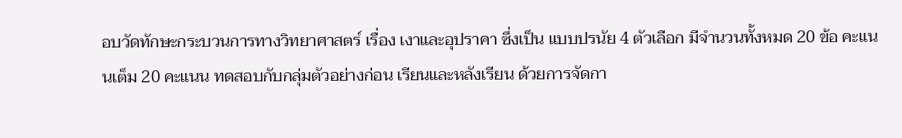อบวัดทักษะกระบวนการทางวิทยาศาสตร์ เรื่อง เงาและอุปราคา ซึ่งเป็น แบบปรนัย 4 ตัวเลือก มีจำนวนทั้งหมด 20 ข้อ คะแนนเต็ม 20 คะแนน ทดสอบกับกลุ่มตัวอย่างก่อน เรียนและหลังเรียน ด้วยการจัดกา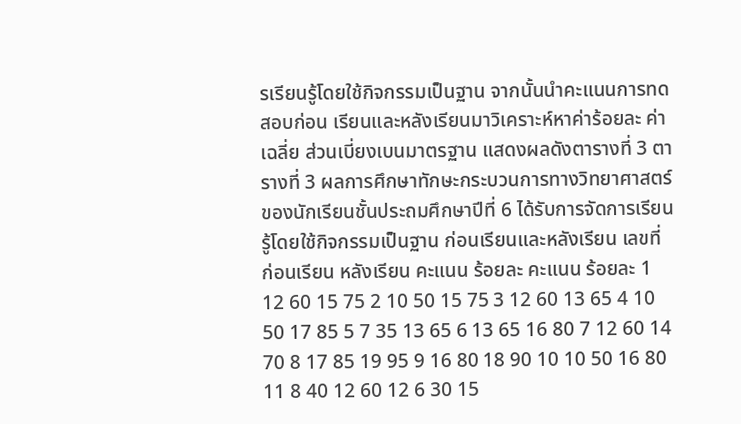รเรียนรู้โดยใช้กิจกรรมเป็นฐาน จากนั้นนำคะแนนการทดสอบก่อน เรียนและหลังเรียนมาวิเคราะห์หาค่าร้อยละ ค่าเฉลี่ย ส่วนเบี่ยงเบนมาตรฐาน แสดงผลดังตารางที่ 3 ตารางที่ 3 ผลการศึกษาทักษะกระบวนการทางวิทยาศาสตร์ ของนักเรียนชั้นประถมศึกษาปีที่ 6 ได้รับการจัดการเรียนรู้โดยใช้กิจกรรมเป็นฐาน ก่อนเรียนและหลังเรียน เลขที่ ก่อนเรียน หลังเรียน คะแนน ร้อยละ คะแนน ร้อยละ 1 12 60 15 75 2 10 50 15 75 3 12 60 13 65 4 10 50 17 85 5 7 35 13 65 6 13 65 16 80 7 12 60 14 70 8 17 85 19 95 9 16 80 18 90 10 10 50 16 80 11 8 40 12 60 12 6 30 15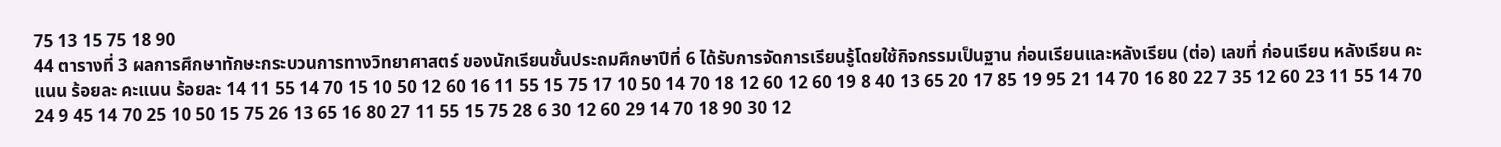75 13 15 75 18 90
44 ตารางที่ 3 ผลการศึกษาทักษะกระบวนการทางวิทยาศาสตร์ ของนักเรียนชั้นประถมศึกษาปีที่ 6 ได้รับการจัดการเรียนรู้โดยใช้กิจกรรมเป็นฐาน ก่อนเรียนและหลังเรียน (ต่อ) เลขที่ ก่อนเรียน หลังเรียน คะแนน ร้อยละ คะแนน ร้อยละ 14 11 55 14 70 15 10 50 12 60 16 11 55 15 75 17 10 50 14 70 18 12 60 12 60 19 8 40 13 65 20 17 85 19 95 21 14 70 16 80 22 7 35 12 60 23 11 55 14 70 24 9 45 14 70 25 10 50 15 75 26 13 65 16 80 27 11 55 15 75 28 6 30 12 60 29 14 70 18 90 30 12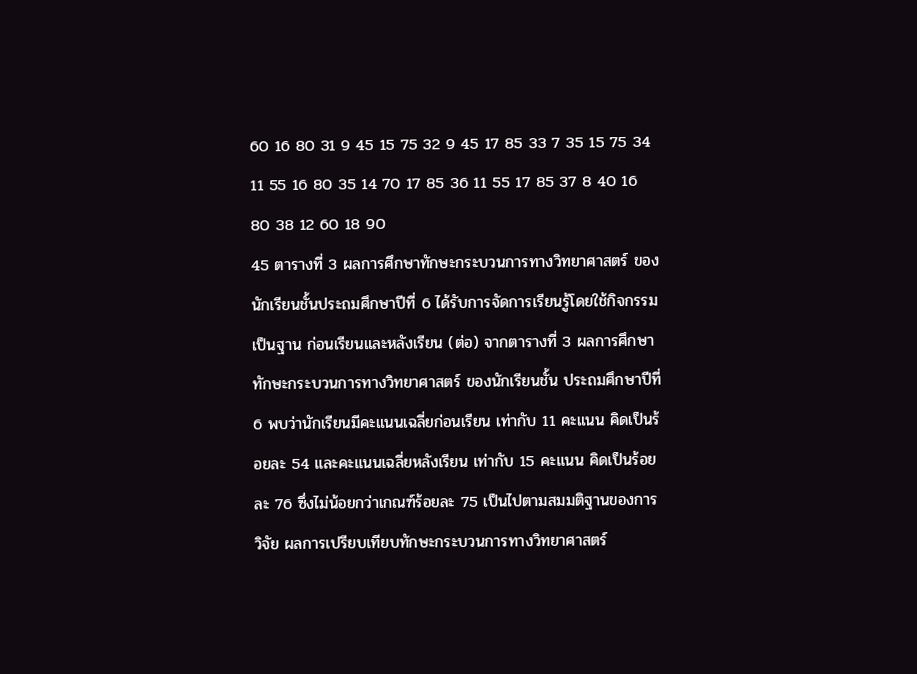60 16 80 31 9 45 15 75 32 9 45 17 85 33 7 35 15 75 34 11 55 16 80 35 14 70 17 85 36 11 55 17 85 37 8 40 16 80 38 12 60 18 90
45 ตารางที่ 3 ผลการศึกษาทักษะกระบวนการทางวิทยาศาสตร์ ของนักเรียนชั้นประถมศึกษาปีที่ 6 ได้รับการจัดการเรียนรู้โดยใช้กิจกรรมเป็นฐาน ก่อนเรียนและหลังเรียน (ต่อ) จากตารางที่ 3 ผลการศึกษาทักษะกระบวนการทางวิทยาศาสตร์ ของนักเรียนชั้น ประถมศึกษาปีที่ 6 พบว่านักเรียนมีคะแนนเฉลี่ยก่อนเรียน เท่ากับ 11 คะแนน คิดเป็นร้อยละ 54 และคะแนนเฉลี่ยหลังเรียน เท่ากับ 15 คะแนน คิดเป็นร้อยละ 76 ซึ่งไม่น้อยกว่าเกณฑ์ร้อยละ 75 เป็นไปตามสมมติฐานของการวิจัย ผลการเปรียบเทียบทักษะกระบวนการทางวิทยาศาสตร์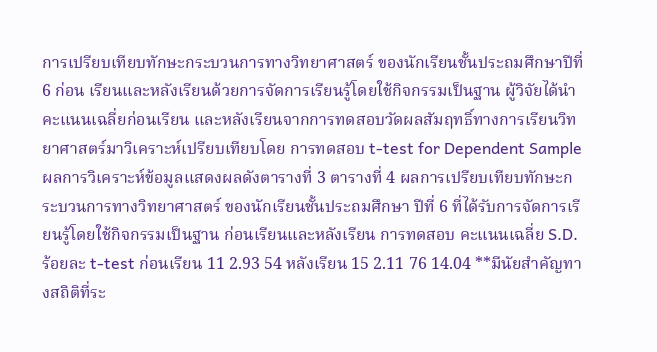การเปรียบเทียบทักษะกระบวนการทางวิทยาศาสตร์ ของนักเรียนชั้นประถมศึกษาปีที่ 6 ก่อน เรียนและหลังเรียนด้วยการจัดการเรียนรู้โดยใช้กิจกรรมเป็นฐาน ผู้วิจัยได้นำคะแนนเฉลี่ยก่อนเรียน และหลังเรียนจากการทดสอบวัดผลสัมฤทธิ์ทางการเรียนวิทยาศาสตร์มาวิเคราะห์เปรียบเทียบโดย การทดสอบ t-test for Dependent Sample ผลการวิเคราะห์ข้อมูลแสดงผลดังตารางที่ 3 ตารางที่ 4 ผลการเปรียบเทียบทักษะกระบวนการทางวิทยาศาสตร์ ของนักเรียนชั้นประถมศึกษา ปีที่ 6 ที่ได้รับการจัดการเรียนรู้โดยใช้กิจกรรมเป็นฐาน ก่อนเรียนและหลังเรียน การทดสอบ คะแนนเฉลี่ย S.D. ร้อยละ t-test ก่อนเรียน 11 2.93 54 หลังเรียน 15 2.11 76 14.04 **มีนัยสำคัญทางสถิติที่ระ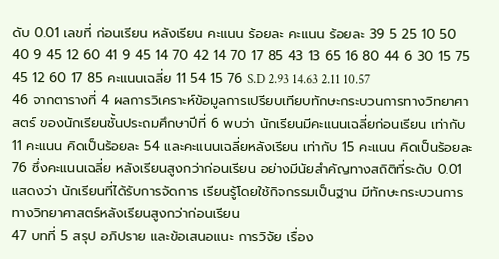ดับ 0.01 เลขที่ ก่อนเรียน หลังเรียน คะแนน ร้อยละ คะแนน ร้อยละ 39 5 25 10 50 40 9 45 12 60 41 9 45 14 70 42 14 70 17 85 43 13 65 16 80 44 6 30 15 75 45 12 60 17 85 คะแนนเฉลี่ย 11 54 15 76 S.D 2.93 14.63 2.11 10.57
46 จากตารางที่ 4 ผลการวิเคราะห์ข้อมูลการเปรียบเทียบทักษะกระบวนการทางวิทยาศาสตร์ ของนักเรียนชั้นประถมศึกษาปีที่ 6 พบว่า นักเรียนมีคะแนนเฉลี่ยก่อนเรียน เท่ากับ 11 คะแนน คิดเป็นร้อยละ 54 และคะแนนเฉลี่ยหลังเรียน เท่ากับ 15 คะแนน คิดเป็นร้อยละ 76 ซึ่งคะแนนเฉลี่ย หลังเรียนสูงกว่าก่อนเรียน อย่างมีนัยสำคัญทางสถิติที่ระดับ 0.01 แสดงว่า นักเรียนที่ได้รับการจัดการ เรียนรู้โดยใช้กิจกรรมเป็นฐาน มีทักษะกระบวนการทางวิทยาศาสตร์หลังเรียนสูงกว่าก่อนเรียน
47 บทที่ 5 สรุป อภิปราย และข้อเสนอแนะ การวิจัย เรื่อง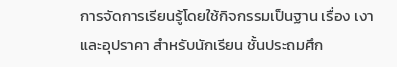การจัดการเรียนรู้โดยใช้กิจกรรมเป็นฐาน เรื่อง เงาและอุปราคา สำหรับนักเรียน ชั้นประถมศึก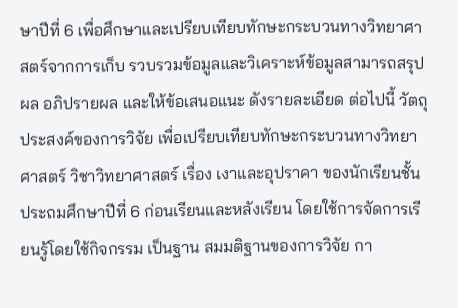ษาปีที่ 6 เพื่อศึกษาและเปรียบเทียบทักษะกระบวนทางวิทยาศาสตร์จากการเก็บ รวบรวมข้อมูลและวิเคราะห์ข้อมูลสามารถสรุปผล อภิปรายผล และให้ข้อเสนอแนะ ดังรายละเอียด ต่อไปนี้ วัตถุประสงค์ของการวิจัย เพื่อเปรียบเทียบทักษะกระบวนทางวิทยาศาสตร์ วิชาวิทยาศาสตร์ เรื่อง เงาและอุปราคา ของนักเรียนชั้นประถมศึกษาปีที่ 6 ก่อนเรียนและหลังเรียน โดยใช้การจัดการเรียนรู้โดยใช้กิจกรรม เป็นฐาน สมมติฐานของการวิจัย กา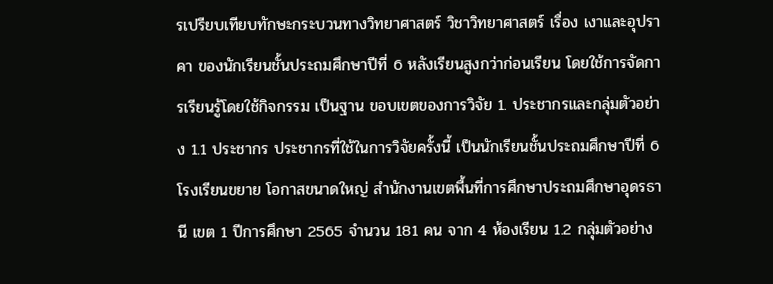รเปรียบเทียบทักษะกระบวนทางวิทยาศาสตร์ วิชาวิทยาศาสตร์ เรื่อง เงาและอุปราคา ของนักเรียนชั้นประถมศึกษาปีที่ 6 หลังเรียนสูงกว่าก่อนเรียน โดยใช้การจัดการเรียนรู้โดยใช้กิจกรรม เป็นฐาน ขอบเขตของการวิจัย 1. ประชากรและกลุ่มตัวอย่าง 1.1 ประชากร ประชากรที่ใช้ในการวิจัยครั้งนี้ เป็นนักเรียนชั้นประถมศึกษาปีที่ 6 โรงเรียนขยาย โอกาสขนาดใหญ่ สำนักงานเขตพื้นที่การศึกษาประถมศึกษาอุดรธานี เขต 1 ปีการศึกษา 2565 จำนวน 181 คน จาก 4 ห้องเรียน 1.2 กลุ่มตัวอย่าง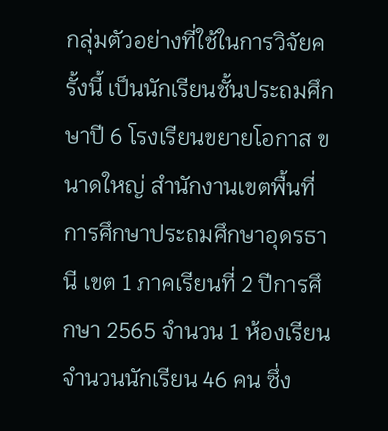กลุ่มตัวอย่างที่ใช้ในการวิจัยครั้งนี้ เป็นนักเรียนชั้นประถมศึกษาปี 6 โรงเรียนขยายโอกาส ขนาดใหญ่ สำนักงานเขตพื้นที่การศึกษาประถมศึกษาอุดรธานี เขต 1 ภาคเรียนที่ 2 ปีการศึกษา 2565 จำนวน 1 ห้องเรียน จำนวนนักเรียน 46 คน ซึ่ง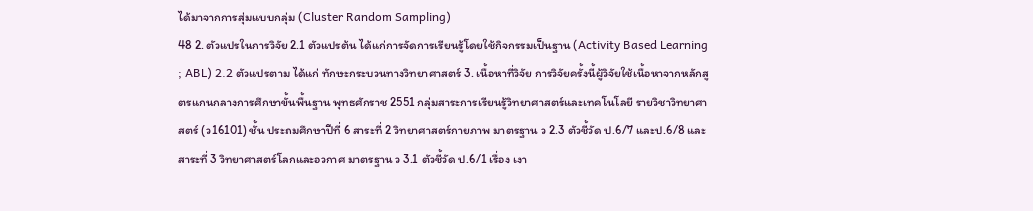ได้มาจากการสุ่มแบบกลุ่ม (Cluster Random Sampling)
48 2. ตัวแปรในการวิจัย 2.1 ตัวแปรต้น ได้แก่การจัดการเรียนรู้โดยใช้กิจกรรมเป็นฐาน (Activity Based Learning ; ABL) 2.2 ตัวแปรตาม ได้แก่ ทักษะกระบวนทางวิทยาศาสตร์ 3. เนื้อหาที่วิจัย การวิจัยครั้งนี้ผู้วิจัยใช้เนื้อหาจากหลักสูตรแกนกลางการศึกษาขั้นพื้นฐาน พุทธศักราช 2551 กลุ่มสาระการเรียนรู้วิทยาศาสตร์และเทคโนโลยี รายวิชาวิทยาศาสตร์ (ว16101) ชั้น ประถมศึกษาปีที่ 6 สาระที่ 2 วิทยาศาสตร์กายภาพ มาตรฐาน ว 2.3 ตัวชี้วัด ป.6/7 และป.6/8 และสาระที่ 3 วิทยาศาสตร์โลกและอวกาศ มาตรฐาน ว 3.1 ตัวชี้วัด ป.6/1 เรื่อง เงา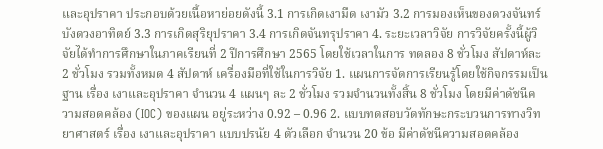และอุปราคา ประกอบด้วยเนื้อหาย่อยดังนี้ 3.1 การเกิดเงามืด เงามัว 3.2 การมองเห็นของดวงจันทร์บังดวงอาทิตย์ 3.3 การเกิดสุริยุปราคา 3.4 การเกิดจันทรุปราคา 4. ระยะเวลาวิจัย การวิจัยครั้งนี้ผู้วิจัยได้ทำการศึกษาในภาคเรียนที่ 2 ปีการศึกษา 2565 โดยใช้เวลาในการ ทดลอง 8 ชั่วโมง สัปดาห์ละ 2 ชั่วโมง รวมทั้งหมด 4 สัปดาห์ เครื่องมือที่ใช้ในการวิจัย 1. แผนการจัดการเรียนรู้โดยใช้กิจกรรมเป็นฐาน เรื่อง เงาและอุปราคา จำนวน 4 แผนๆ ละ 2 ชั่วโมง รวมจำนวนทั้งสิ้น 8 ชั่วโมง โดยมีค่าดัชนีความสอดคล้อง (IOC) ของแผน อยู่ระหว่าง 0.92 – 0.96 2. แบบทดสอบวัดทักษะกระบวนการทางวิทยาศาสตร์ เรื่อง เงาและอุปราคา แบบปรนัย 4 ตัวเลือก จำนวน 20 ข้อ มีค่าดัชนีความสอดคล้อง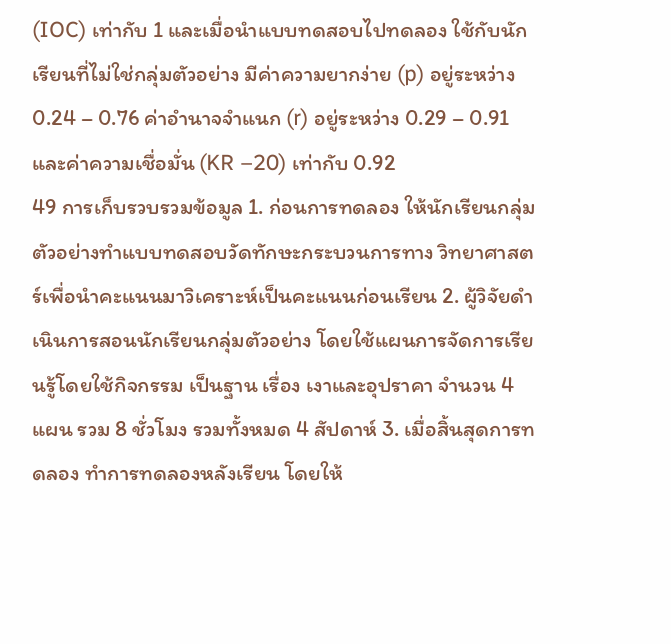(IOC) เท่ากับ 1 และเมื่อนำแบบทดสอบไปทดลอง ใช้กับนักเรียนที่ไม่ใช่กลุ่มตัวอย่าง มีค่าความยากง่าย (p) อยู่ระหว่าง 0.24 – 0.76 ค่าอำนาจจำแนก (r) อยู่ระหว่าง 0.29 – 0.91 และค่าความเชื่อมั่น (KR –20) เท่ากับ 0.92
49 การเก็บรวบรวมข้อมูล 1. ก่อนการทดลอง ให้นักเรียนกลุ่มตัวอย่างทำแบบทดสอบวัดทักษะกระบวนการทาง วิทยาศาสตร์เพื่อนำคะแนนมาวิเคราะห์เป็นคะแนนก่อนเรียน 2. ผู้วิจัยดำเนินการสอนนักเรียนกลุ่มตัวอย่าง โดยใช้แผนการจัดการเรียนรู้โดยใช้กิจกรรม เป็นฐาน เรื่อง เงาและอุปราคา จำนวน 4 แผน รวม 8 ชั่วโมง รวมทั้งหมด 4 สัปดาห์ 3. เมื่อสิ้นสุดการทดลอง ทำการทดลองหลังเรียน โดยให้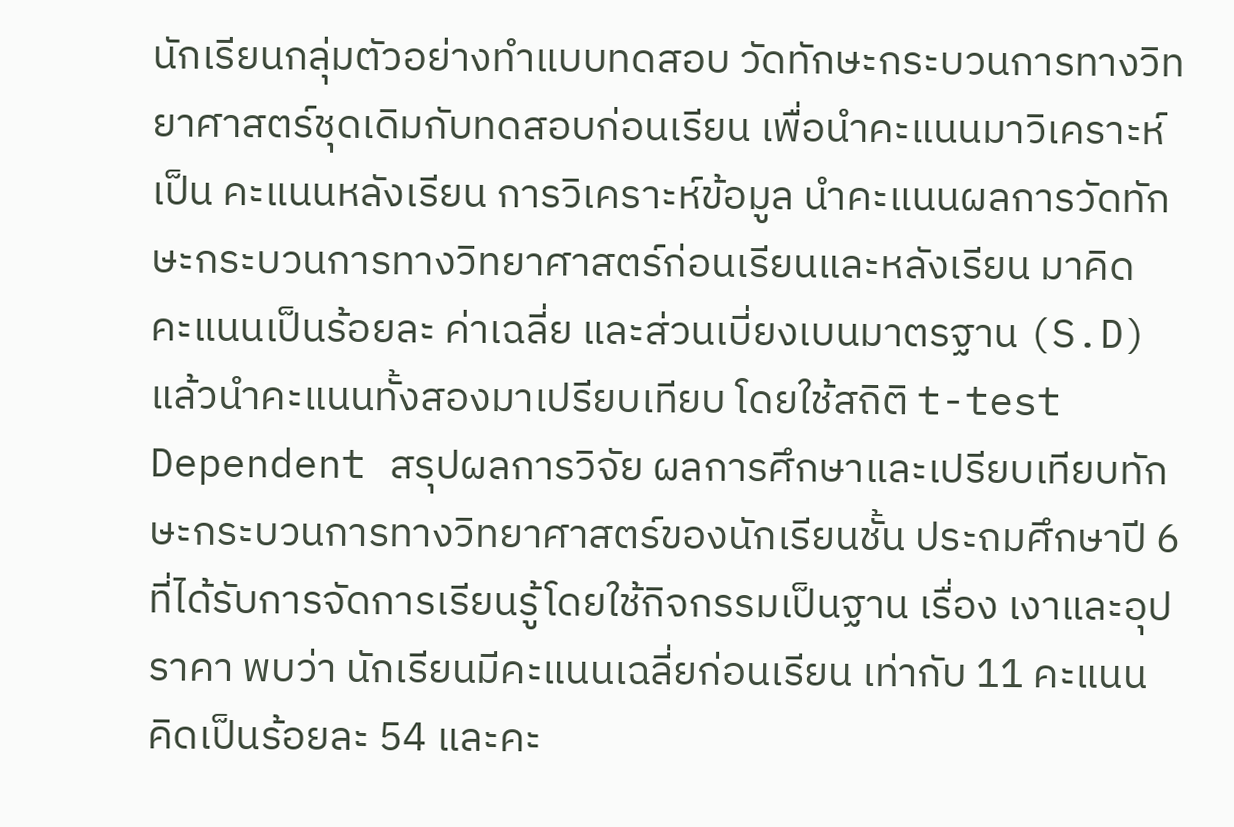นักเรียนกลุ่มตัวอย่างทำแบบทดสอบ วัดทักษะกระบวนการทางวิทยาศาสตร์ชุดเดิมกับทดสอบก่อนเรียน เพื่อนำคะแนนมาวิเคราะห์เป็น คะแนนหลังเรียน การวิเคราะห์ข้อมูล นำคะแนนผลการวัดทักษะกระบวนการทางวิทยาศาสตร์ก่อนเรียนและหลังเรียน มาคิด คะแนนเป็นร้อยละ ค่าเฉลี่ย และส่วนเบี่ยงเบนมาตรฐาน (S.D) แล้วนำคะแนนทั้งสองมาเปรียบเทียบ โดยใช้สถิติ t-test Dependent สรุปผลการวิจัย ผลการศึกษาและเปรียบเทียบทักษะกระบวนการทางวิทยาศาสตร์ของนักเรียนชั้น ประถมศึกษาปี 6 ที่ได้รับการจัดการเรียนรู้โดยใช้กิจกรรมเป็นฐาน เรื่อง เงาและอุปราคา พบว่า นักเรียนมีคะแนนเฉลี่ยก่อนเรียน เท่ากับ 11 คะแนน คิดเป็นร้อยละ 54 และคะ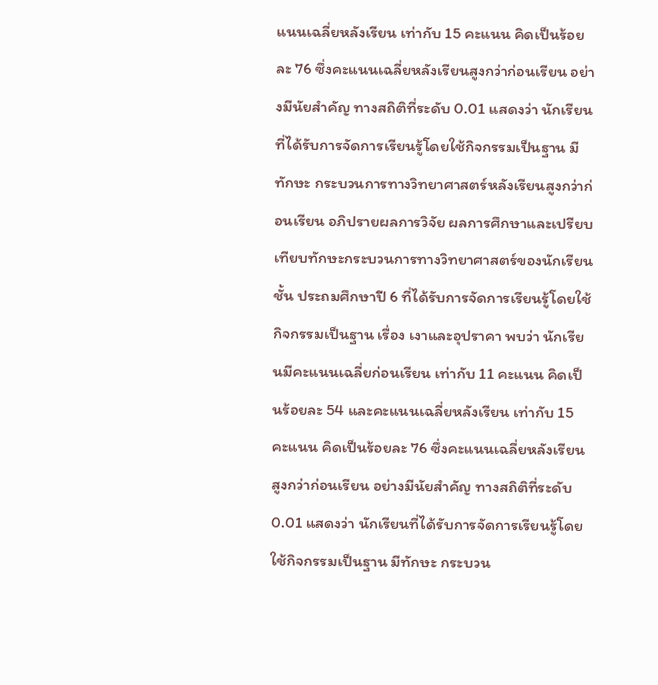แนนเฉลี่ยหลังเรียน เท่ากับ 15 คะแนน คิดเป็นร้อยละ 76 ซึ่งคะแนนเฉลี่ยหลังเรียนสูงกว่าก่อนเรียน อย่างมีนัยสำคัญ ทางสถิติที่ระดับ 0.01 แสดงว่า นักเรียนที่ได้รับการจัดการเรียนรู้โดยใช้กิจกรรมเป็นฐาน มีทักษะ กระบวนการทางวิทยาศาสตร์หลังเรียนสูงกว่าก่อนเรียน อภิปรายผลการวิจัย ผลการศึกษาและเปรียบเทียบทักษะกระบวนการทางวิทยาศาสตร์ของนักเรียนชั้น ประถมศึกษาปี 6 ที่ได้รับการจัดการเรียนรู้โดยใช้กิจกรรมเป็นฐาน เรื่อง เงาและอุปราคา พบว่า นักเรียนมีคะแนนเฉลี่ยก่อนเรียน เท่ากับ 11 คะแนน คิดเป็นร้อยละ 54 และคะแนนเฉลี่ยหลังเรียน เท่ากับ 15 คะแนน คิดเป็นร้อยละ 76 ซึ่งคะแนนเฉลี่ยหลังเรียนสูงกว่าก่อนเรียน อย่างมีนัยสำคัญ ทางสถิติที่ระดับ 0.01 แสดงว่า นักเรียนที่ได้รับการจัดการเรียนรู้โดยใช้กิจกรรมเป็นฐาน มีทักษะ กระบวน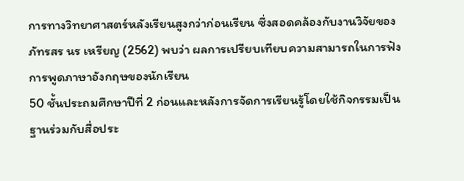การทางวิทยาศาสตร์หลังเรียนสูงกว่าก่อนเรียน ซึ่งสอดคล้องกับงานวิจัยของ ภัทรสร นร เหรียญ (2562) พบว่า ผลการเปรียบเทียบความสามารถในการฟัง การพูดภาษาอังกฤษของนักเรียน
50 ชั้นประถมศึกษาปีที่ 2 ก่อนและหลังการจัดการเรียนรู้โดยใช้กิจกรรมเป็นฐานร่วมกับสื่อประ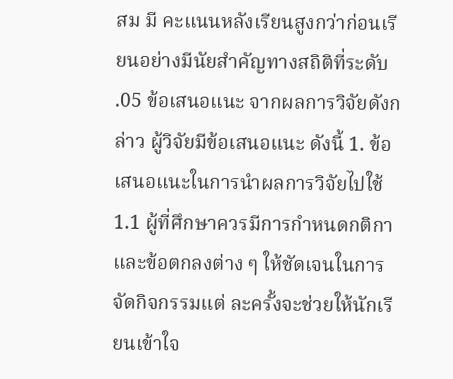สม มี คะแนนหลังเรียนสูงกว่าก่อนเรียนอย่างมีนัยสำคัญทางสถิติที่ระดับ .05 ข้อเสนอแนะ จากผลการวิจัยดังกล่าว ผู้วิจัยมีข้อเสนอแนะ ดังนี้ 1. ข้อเสนอแนะในการนำผลการวิจัยไปใช้ 1.1 ผู้ที่ศึกษาควรมีการกำหนดกติกาและข้อตกลงต่าง ๆ ให้ชัดเจนในการจัดกิจกรรมแต่ ละครั้งจะช่วยให้นักเรียนเข้าใจ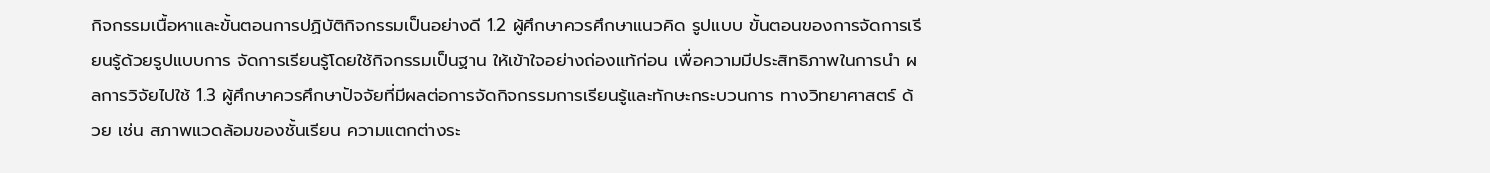กิจกรรมเนื้อหาและขั้นตอนการปฏิบัติกิจกรรมเป็นอย่างดี 1.2 ผู้ศึกษาควรศึกษาแนวคิด รูปแบบ ขั้นตอนของการจัดการเรียนรู้ด้วยรูปแบบการ จัดการเรียนรู้โดยใช้กิจกรรมเป็นฐาน ให้เข้าใจอย่างถ่องแท้ก่อน เพื่อความมีประสิทธิภาพในการนำ ผลการวิจัยไปใช้ 1.3 ผู้ศึกษาควรศึกษาปัจจัยที่มีผลต่อการจัดกิจกรรมการเรียนรู้และทักษะกระบวนการ ทางวิทยาศาสตร์ ด้วย เช่น สภาพแวดล้อมของชั้นเรียน ความแตกต่างระ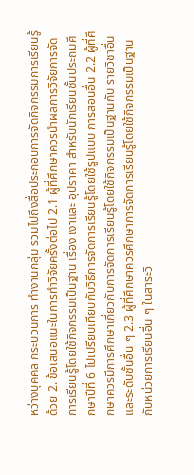หว่างบุคคล กระบวนการ ทำงานกลุ่ม รวมไปถึงสื่อประกอบการจัดกิจกรรมการเรียนรู้ด้วย 2. ข้อเสนอแนะในการทำวิจัยครั้งต่อไป 2.1 ผู้ที่ศึกษาควรนำผลการวิจัยการจัดการเรียนรู้โดยใช้กิจกรรมเป็นฐาน เรื่อง เงาและ อุปราคา สำหรับนักเรียนชั้นประถมศึกษาปีที่ 6 ไปเปรียบเทียบกับวิธีการจัดการเรียนรู้โดยใช้รูปแบบ การสอนอื่น 2.2 ผู้ที่ศึกษาควรมีการศึกษาเกี่ยวกับการจัดการเรียนรู้โดยใช้กิจกรรมเป็นฐานกับ รายวิชาอื่นและระดับชั้นอื่น ๆ 2.3 ผู้ที่ศึกษาควรศึกษาการจัดการเรียนรู้โดยใช้กิจกรรมเป็นฐานกับหน่วยการเรียนอื่น ๆ ในสาระวิ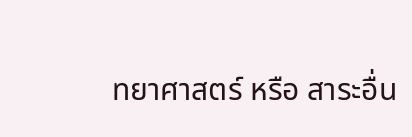ทยาศาสตร์ หรือ สาระอื่น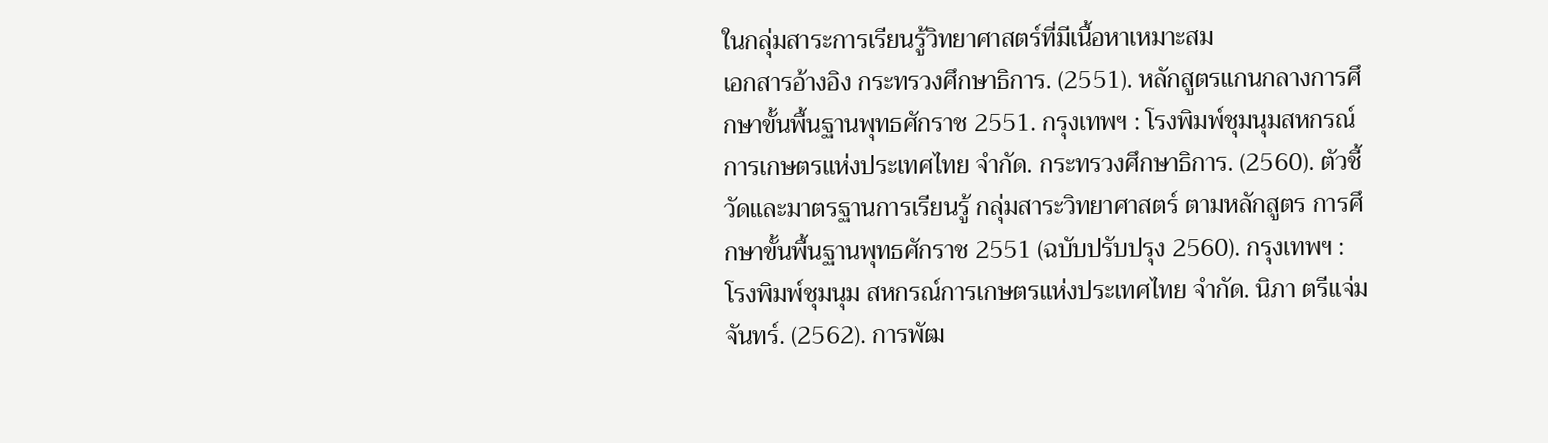ในกลุ่มสาระการเรียนรู้วิทยาศาสตร์ที่มีเนื้อหาเหมาะสม
เอกสารอ้างอิง กระทรวงศึกษาธิการ. (2551). หลักสูตรแกนกลางการศึกษาขั้นพื้นฐานพุทธศักราช 2551. กรุงเทพฯ : โรงพิมพ์ชุมนุมสหกรณ์การเกษตรแห่งประเทศไทย จำกัด. กระทรวงศึกษาธิการ. (2560). ตัวชี้วัดและมาตรฐานการเรียนรู้ กลุ่มสาระวิทยาศาสตร์ ตามหลักสูตร การศึกษาขั้นพื้นฐานพุทธศักราช 2551 (ฉบับปรับปรุง 2560). กรุงเทพฯ : โรงพิมพ์ชุมนุม สหกรณ์การเกษตรแห่งประเทศไทย จำกัด. นิภา ตรีแจ่มจันทร์. (2562). การพัฒ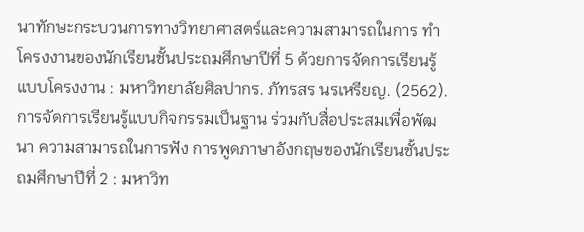นาทักษะกระบวนการทางวิทยาศาสตร์และความสามารถในการ ทำโครงงานของนักเรียนชั้นประถมศึกษาปีที่ 5 ด้วยการจัดการเรียนรู้แบบโครงงาน : มหาวิทยาลัยศิลปากร. ภัทรสร นรเหรียญ. (2562). การจัดการเรียนรู้แบบกิจกรรมเป็นฐาน ร่วมกับสื่อประสมเพื่อพัฒนา ความสามารถในการฟัง การพูดภาษาอังกฤษของนักเรียนชั้นประถมศึกษาปีที่ 2 : มหาวิท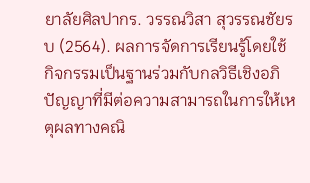ยาลัยศิลปากร. วรรณวิสา สุวรรณชัยรบ (2564). ผลการจัดการเรียนรู้โดยใช้กิจกรรมเป็นฐานร่วมกับกลวิธีเชิงอภิ ปัญญาที่มีต่อความสามารถในการให้เหตุผลทางคณิ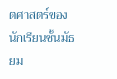ตศาสตร์ของนักเรียนชั้นมัธยม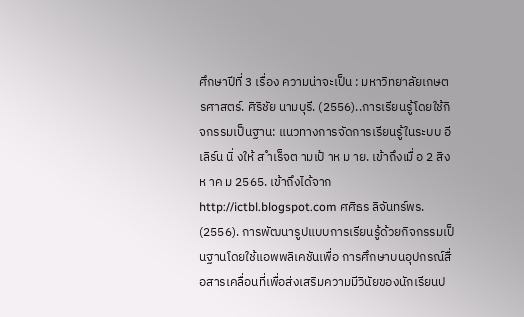ศึกษาปีที่ 3 เรื่อง ความน่าจะเป็น : มหาวิทยาลัยเกษตรศาสตร์. ศิริชัย นามบุรี. (2556)..การเรียนรู้โดยใช้กิจกรรมเป็นฐาน: แนวทางการจัดการเรียนรู้ในระบบ อีเลิร์น นิ่ งให้ ส ำเร็จต ามเป้ าห ม าย. เข้าถึงเมื่ อ 2 สิงห าค ม 2565. เข้าถึงได้จาก http://ictbl.blogspot.com ศศิธร ลิจันทร์พร. (2556). การพัฒนารูปแบบการเรียนรู้ด้วยกิจกรรมเป็นฐานโดยใช้แอพพลิเคชันเพื่อ การศึกษาบนอุปกรณ์สื่อสารเคลื่อนที่เพื่อส่งเสริมความมีวินัยของนักเรียนป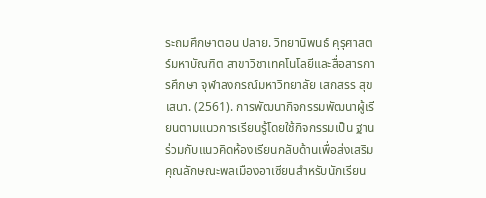ระถมศึกษาตอน ปลาย. วิทยานิพนธ์ คุรุศาสตร์มหาบัณฑิต สาขาวิชาเทคโนโลยีและสื่อสารการศึกษา จุฬาลงกรณ์มหาวิทยาลัย เสกสรร สุขเสนา. (2561). การพัฒนากิจกรรมพัฒนาผู้เรียนตามแนวการเรียนรู้โดยใช้กิจกรรมเป็น ฐานร่วมกับแนวคิดห้องเรียนกลับด้านเพื่อส่งเสริมคุณลักษณะพลเมืองอาเซียนสำหรับนักเรียน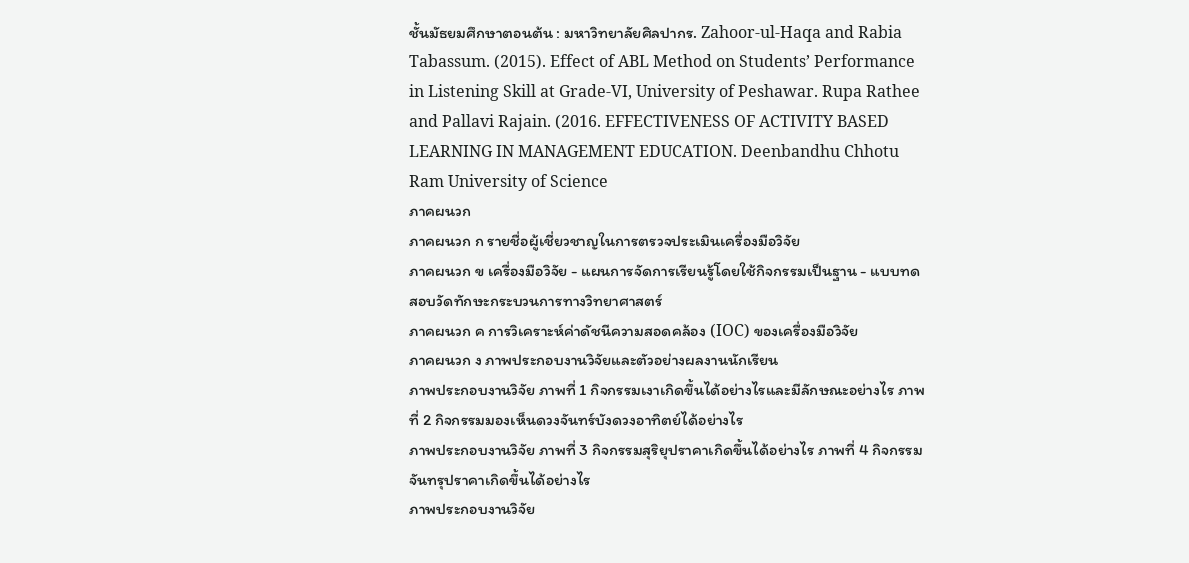ชั้นมัธยมศึกษาตอนต้น : มหาวิทยาลัยศิลปากร. Zahoor-ul-Haqa and Rabia Tabassum. (2015). Effect of ABL Method on Students’ Performance in Listening Skill at Grade-VI, University of Peshawar. Rupa Rathee and Pallavi Rajain. (2016. EFFECTIVENESS OF ACTIVITY BASED LEARNING IN MANAGEMENT EDUCATION. Deenbandhu Chhotu Ram University of Science
ภาคผนวก
ภาคผนวก ก รายชื่อผู้เชี่ยวชาญในการตรวจประเมินเครื่องมือวิจัย
ภาคผนวก ข เครื่องมือวิจัย - แผนการจัดการเรียนรู้โดยใช้กิจกรรมเป็นฐาน - แบบทดสอบวัดทักษะกระบวนการทางวิทยาศาสตร์
ภาคผนวก ค การวิเคราะห์ค่าดัชนีความสอดคล้อง (IOC) ของเครื่องมือวิจัย
ภาคผนวก ง ภาพประกอบงานวิจัยและตัวอย่างผลงานนักเรียน
ภาพประกอบงานวิจัย ภาพที่ 1 กิจกรรมเงาเกิดขึ้นได้อย่างไรและมีลักษณะอย่างไร ภาพที่ 2 กิจกรรมมองเห็นดวงจันทร์บังดวงอาทิตย์ได้อย่างไร
ภาพประกอบงานวิจัย ภาพที่ 3 กิจกรรมสุริยุปราคาเกิดขึ้นได้อย่างไร ภาพที่ 4 กิจกรรมจันทรุปราคาเกิดขึ้นได้อย่างไร
ภาพประกอบงานวิจัย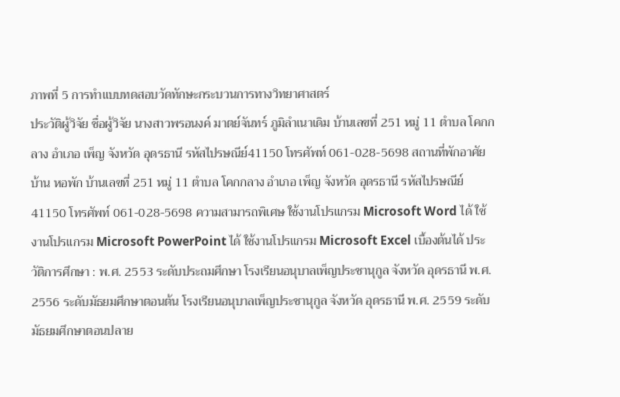ภาพที่ 5 การทำแบบทดสอบวัดทักษะกระบวนการทางวิทยาศาสตร์
ประวัติผู้วิจัย ชื่อผู้วิจัย นางสาวพรอนงค์ มาตย์จันทร์ ภูมิลำเนาเดิม บ้านเลขที่ 251 หมู่ 11 ตำบล โคกกลาง อำเภอ เพ็ญ จังหวัด อุดรธานี รหัสไปรษณีย์41150 โทรศัพท์ 061-028-5698 สถานที่พักอาศัย บ้าน หอพัก บ้านเลขที่ 251 หมู่ 11 ตำบล โคกกลาง อำเภอ เพ็ญ จังหวัด อุดรธานี รหัสไปรษณีย์41150 โทรศัพท์ 061-028-5698 ความสามารถพิเศษ ใช้งานโปรแกรม Microsoft Word ได้ ใช้งานโปรแกรม Microsoft PowerPoint ได้ ใช้งานโปรแกรม Microsoft Excel เบื้องต้นได้ ประวัติการศึกษา : พ.ศ. 2553 ระดับประถมศึกษา โรงเรียนอนุบาลเพ็ญประชานุกูล จังหวัด อุดรธานี พ.ศ. 2556 ระดับมัธยมศึกษาตอนต้น โรงเรียนอนุบาลเพ็ญประชานุกูล จังหวัด อุดรธานี พ.ศ. 2559 ระดับมัธยมศึกษาตอนปลาย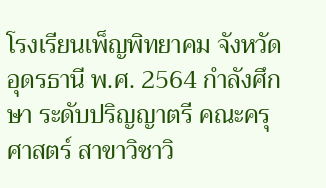โรงเรียนเพ็ญพิทยาคม จังหวัด อุดรธานี พ.ศ. 2564 กำลังศึกษา ระดับปริญญาตรี คณะครุศาสตร์ สาขาวิชาวิ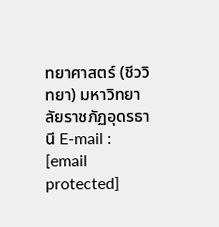ทยาศาสตร์ (ชีววิทยา) มหาวิทยาลัยราชภัฏอุดรธานี E-mail : [email protected]